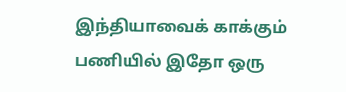இந்தியாவைக் காக்கும் பணியில் இதோ ஒரு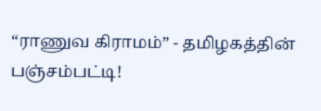“ராணுவ கிராமம்” - தமிழகத்தின் பஞ்சம்பட்டி!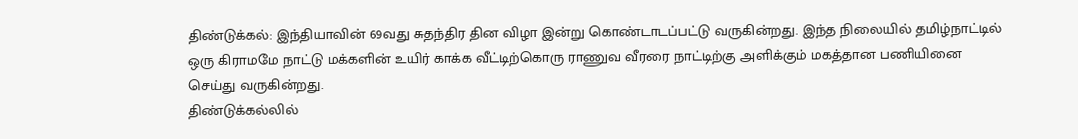திண்டுக்கல்: இந்தியாவின் 69வது சுதந்திர தின விழா இன்று கொண்டாடப்பட்டு வருகின்றது. இந்த நிலையில் தமிழ்நாட்டில் ஒரு கிராமமே நாட்டு மக்களின் உயிர் காக்க வீட்டிற்கொரு ராணுவ வீரரை நாட்டிற்கு அளிக்கும் மகத்தான பணியினை செய்து வருகின்றது.
திண்டுக்கல்லில்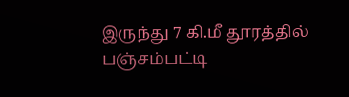இருந்து 7 கி.மீ தூரத்தில் பஞ்சம்பட்டி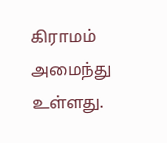கிராமம் அமைந்து உள்ளது.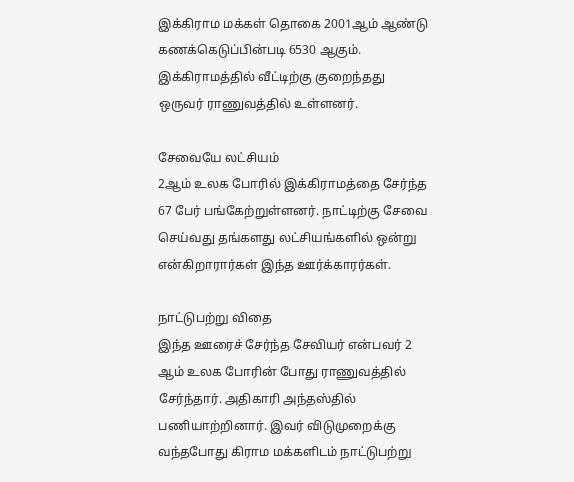இக்கிராம மக்கள் தொகை 2001ஆம் ஆண்டு கணக்கெடுப்பின்படி 6530 ஆகும். இக்கிராமத்தில் வீட்டிற்கு குறைந்தது ஒருவர் ராணுவத்தில் உள்ளனர்.

சேவையே லட்சியம்
2ஆம் உலக போரில் இக்கிராமத்தை சேர்ந்த 67 பேர் பங்கேற்றுள்ளனர். நாட்டிற்கு சேவை செய்வது தங்களது லட்சியங்களில் ஒன்று என்கிறாரார்கள் இந்த ஊர்க்காரர்கள்.

நாட்டுபற்று விதை
இந்த ஊரைச் சேர்ந்த சேவியர் என்பவர் 2 ஆம் உலக போரின் போது ராணுவத்தில் சேர்ந்தார். அதிகாரி அந்தஸ்தில் பணியாற்றினார். இவர் விடுமுறைக்கு வந்தபோது கிராம மக்களிடம் நாட்டுபற்று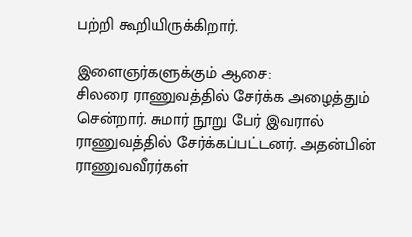பற்றி கூறியிருக்கிறார்.

இளைஞர்களுக்கும் ஆசை:
சிலரை ராணுவத்தில் சேர்க்க அழைத்தும் சென்றார். சுமார் நூறு பேர் இவரால் ராணுவத்தில் சேர்க்கப்பட்டனர். அதன்பின் ராணுவவீரர்கள்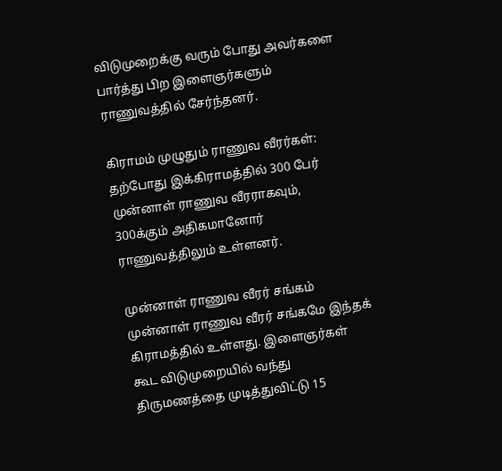விடுமுறைக்கு வரும் போது அவர்களை பார்த்து பிற இளைஞர்களும் ராணுவத்தில் சேர்ந்தனர்.

கிராமம் முழுதும் ராணுவ வீரர்கள்:
தற்போது இக்கிராமத்தில் 300 பேர் முன்னாள் ராணுவ வீரராகவும், 300க்கும் அதிகமானோர் ராணுவத்திலும் உள்ளனர்.

முன்னாள் ராணுவ வீரர் சங்கம்
முன்னாள் ராணுவ வீரர் சங்கமே இந்தக் கிராமத்தில் உள்ளது. இளைஞர்கள் கூட விடுமுறையில் வந்து திருமணத்தை முடித்துவிட்டு 15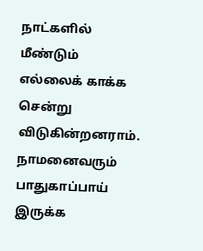நாட்களில் மீண்டும் எல்லைக் காக்க சென்று விடுகின்றனராம். நாமனைவரும் பாதுகாப்பாய் இருக்க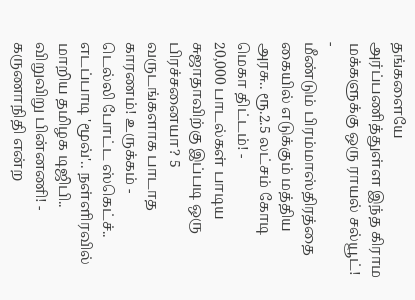தங்களையே அர்ப்பணித்துள்ள இந்த கிராம மக்களுக்கு ஒரு ராயல் சல்யூட்!
-
மீண்டும் பிரம்மாஸ்திரத்தை கையில் எடுக்கும் மத்திய அரசு.. ரூ.2.5 லட்சம் கோடி மெகா திட்டம்! -
20,000 பாடல்கள் பாடிய சுஜாதாவிற்கு இப்படி ஒரு பிரச்சனையா? 5 வருடங்களாக பாடாத காரணம்! உருக்கம் -
டெல்லி போட்ட ஸ்கெட்ச்.. எடப்பாடி 'மூவ்'.. நள்ளிரவில் மாறிய தமிழக டிஜிபி.. விறுவிறு பின்னணி! -
கருணாநிதி என்ற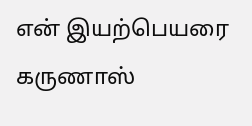என் இயற்பெயரை கருணாஸ்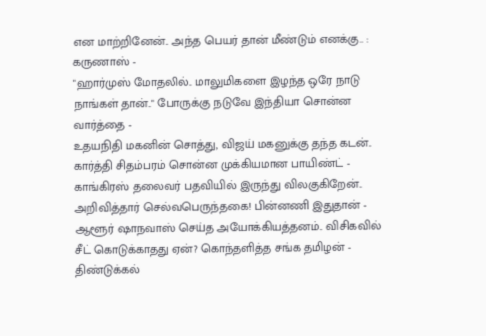என மாற்றினேன்.. அந்த பெயர் தான் மீண்டும் எனக்கு.. : கருணாஸ் -
"ஹார்முஸ் மோதலில்.. மாலுமிகளை இழந்த ஒரே நாடு நாங்கள் தான்.." போருக்கு நடுவே இந்தியா சொன்ன வார்த்தை -
உதயநிதி மகனின் சொத்து, விஜய் மகனுக்கு தந்த கடன்.. கார்த்தி சிதம்பரம் சொன்ன முக்கியமான பாயிண்ட் -
காங்கிரஸ் தலைவர் பதவியில் இருந்து விலகுகிறேன்.. அறிவித்தார் செல்வபெருந்தகை! பின்னணி இதுதான் -
ஆளூர் ஷாநவாஸ் செய்த அயோக்கியத்தனம்.. விசிகவில் சீட் கொடுக்காதது ஏன்? கொந்தளித்த சங்க தமிழன் -
திண்டுக்கல்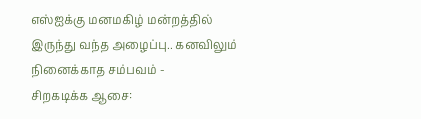எஸ்ஐக்கு மனமகிழ் மன்றத்தில் இருந்து வந்த அழைப்பு.. கனவிலும் நினைக்காத சம்பவம் -
சிறகடிக்க ஆசை: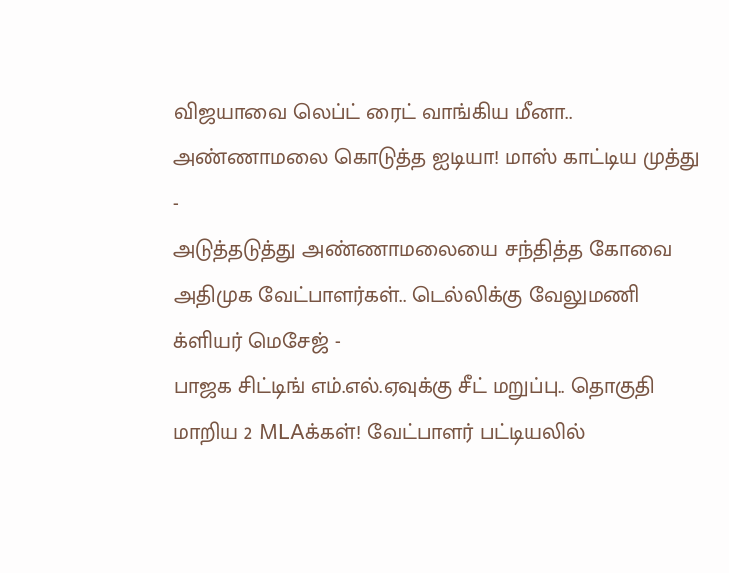விஜயாவை லெப்ட் ரைட் வாங்கிய மீனா.. அண்ணாமலை கொடுத்த ஐடியா! மாஸ் காட்டிய முத்து -
அடுத்தடுத்து அண்ணாமலையை சந்தித்த கோவை அதிமுக வேட்பாளர்கள்.. டெல்லிக்கு வேலுமணி க்ளியர் மெசேஜ் -
பாஜக சிட்டிங் எம்.எல்.ஏவுக்கு சீட் மறுப்பு.. தொகுதி மாறிய 2 MLAக்கள்! வேட்பாளர் பட்டியலில்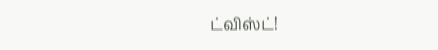ட்விஸ்ட்!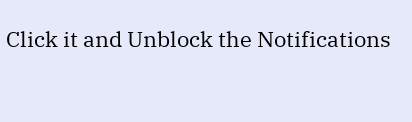Click it and Unblock the Notifications